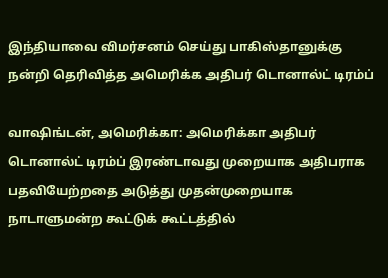இந்தியாவை விமர்சனம் செய்து பாகிஸ்தானுக்கு நன்றி தெரிவித்த அமெரிக்க அதிபர் டொனால்ட் டிரம்ப்

வாஷிங்டன், அமெரிக்கா: அமெரிக்கா அதிபர் டொனால்ட் டிரம்ப் இரண்டாவது முறையாக அதிபராக பதவியேற்றதை அடுத்து முதன்முறையாக நாடாளுமன்ற கூட்டுக் கூட்டத்தில்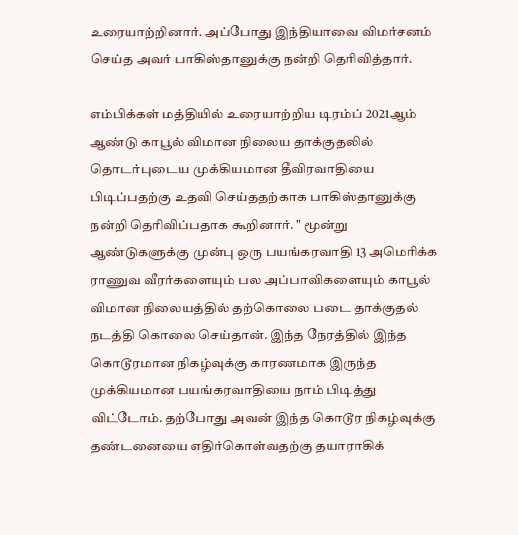உரையாற்றினார். அப்போது இந்தியாவை விமர்சனம் செய்த அவர் பாகிஸ்தானுக்கு நன்றி தெரிவித்தார்.

எம்பிக்கள் மத்தியில் உரையாற்றிய டிரம்ப் 2021ஆம் ஆண்டு காபூல் விமான நிலைய தாக்குதலில் தொடர்புடைய முக்கியமான தீவிரவாதியை பிடிப்பதற்கு உதவி செய்ததற்காக பாகிஸ்தானுக்கு நன்றி தெரிவிப்பதாக கூறினார். " மூன்று ஆண்டுகளுக்கு முன்பு ஒரு பயங்கரவாதி 13 அமெரிக்க ராணுவ வீரர்களையும் பல அப்பாவிகளையும் காபூல் விமான நிலையத்தில் தற்கொலை படை தாக்குதல் நடத்தி கொலை செய்தான். இந்த நேரத்தில் இந்த கொடூரமான நிகழ்வுக்கு காரணமாக இருந்த முக்கியமான பயங்கரவாதியை நாம் பிடித்து விட்டோம். தற்போது அவன் இந்த கொடூர நிகழ்வுக்கு தண்டனையை எதிர்கொள்வதற்கு தயாராகிக்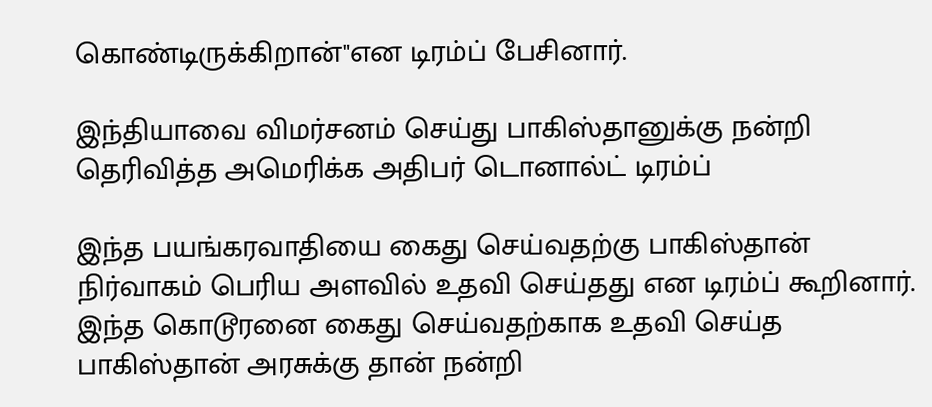கொண்டிருக்கிறான்"என டிரம்ப் பேசினார்.

இந்தியாவை விமர்சனம் செய்து பாகிஸ்தானுக்கு நன்றி தெரிவித்த அமெரிக்க அதிபர் டொனால்ட் டிரம்ப்

இந்த பயங்கரவாதியை கைது செய்வதற்கு பாகிஸ்தான் நிர்வாகம் பெரிய அளவில் உதவி செய்தது என டிரம்ப் கூறினார். இந்த கொடூரனை கைது செய்வதற்காக உதவி செய்த பாகிஸ்தான் அரசுக்கு தான் நன்றி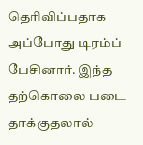தெரிவிப்பதாக அப்போது டிரம்ப் பேசினார். இந்த தற்கொலை படை தாக்குதலால்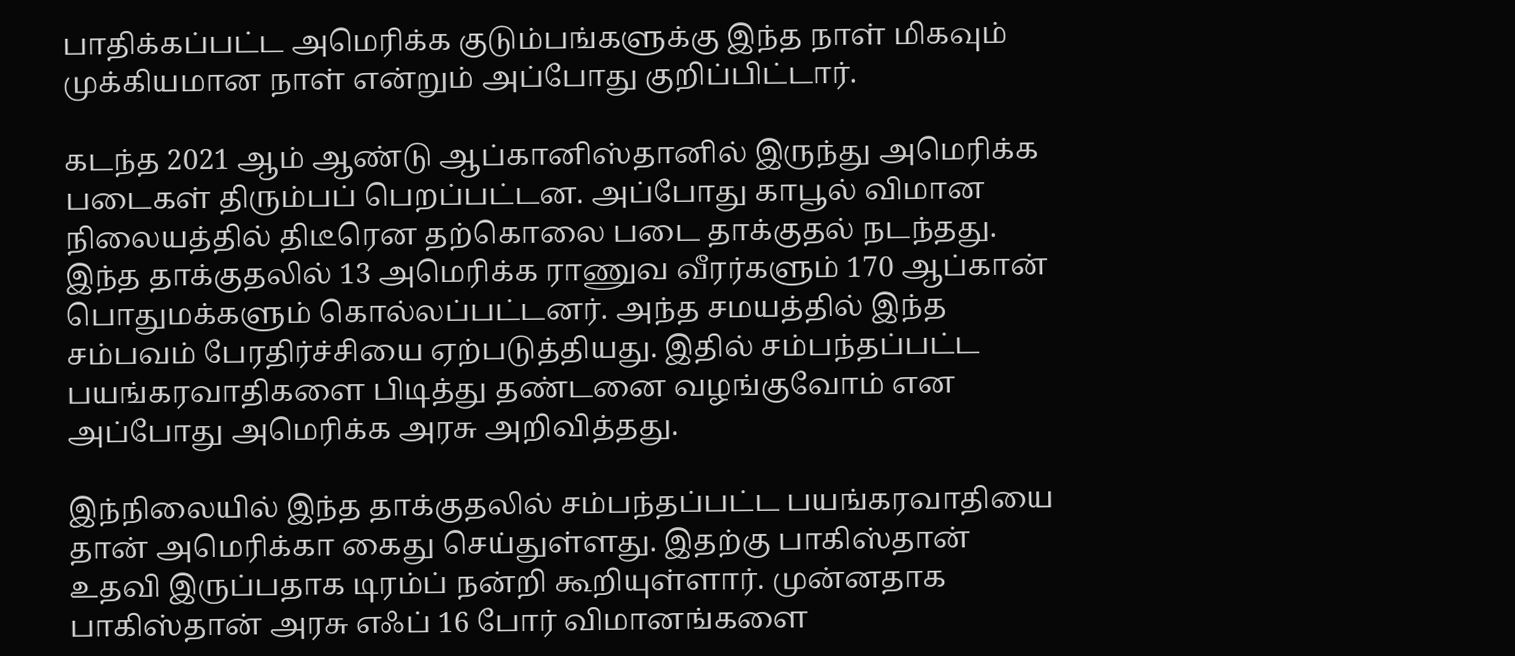பாதிக்கப்பட்ட அமெரிக்க குடும்பங்களுக்கு இந்த நாள் மிகவும் முக்கியமான நாள் என்றும் அப்போது குறிப்பிட்டார்.

கடந்த 2021 ஆம் ஆண்டு ஆப்கானிஸ்தானில் இருந்து அமெரிக்க படைகள் திரும்பப் பெறப்பட்டன. அப்போது காபூல் விமான நிலையத்தில் திடீரென தற்கொலை படை தாக்குதல் நடந்தது. இந்த தாக்குதலில் 13 அமெரிக்க ராணுவ வீரர்களும் 170 ஆப்கான் பொதுமக்களும் கொல்லப்பட்டனர். அந்த சமயத்தில் இந்த சம்பவம் பேரதிர்ச்சியை ஏற்படுத்தியது. இதில் சம்பந்தப்பட்ட பயங்கரவாதிகளை பிடித்து தண்டனை வழங்குவோம் என அப்போது அமெரிக்க அரசு அறிவித்தது.

இந்நிலையில் இந்த தாக்குதலில் சம்பந்தப்பட்ட பயங்கரவாதியை தான் அமெரிக்கா கைது செய்துள்ளது. இதற்கு பாகிஸ்தான் உதவி இருப்பதாக டிரம்ப் நன்றி கூறியுள்ளார். முன்னதாக பாகிஸ்தான் அரசு எஃப் 16 போர் விமானங்களை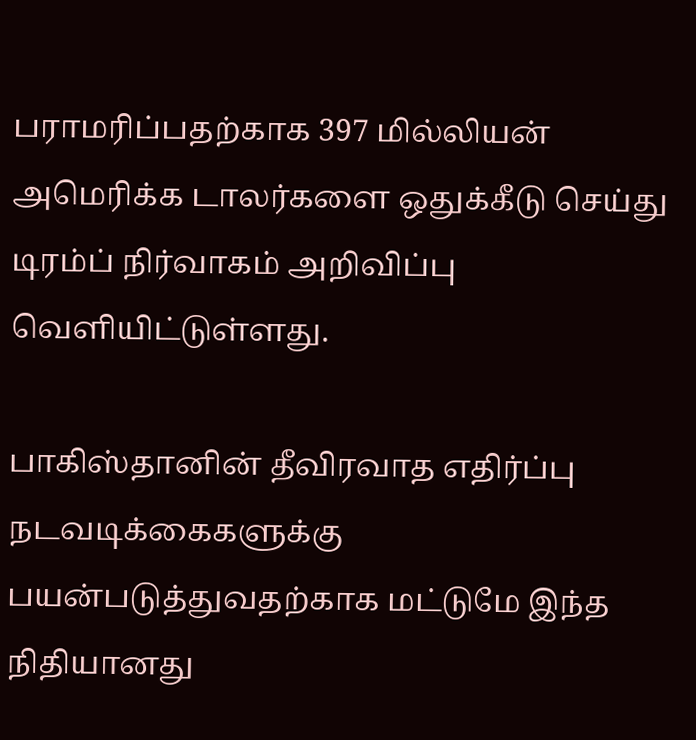பராமரிப்பதற்காக 397 மில்லியன் அமெரிக்க டாலர்களை ஒதுக்கீடு செய்து டிரம்ப் நிர்வாகம் அறிவிப்பு வெளியிட்டுள்ளது.

பாகிஸ்தானின் தீவிரவாத எதிர்ப்பு நடவடிக்கைகளுக்கு பயன்படுத்துவதற்காக மட்டுமே இந்த நிதியானது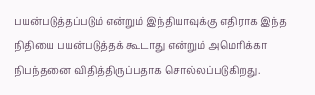பயன்படுத்தப்படும் என்றும் இந்தியாவுக்கு எதிராக இந்த நிதியை பயன்படுத்தக் கூடாது என்றும் அமெரிக்கா நிபந்தனை விதித்திருப்பதாக சொல்லப்படுகிறது.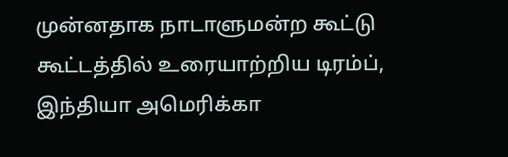முன்னதாக நாடாளுமன்ற கூட்டு கூட்டத்தில் உரையாற்றிய டிரம்ப், இந்தியா அமெரிக்கா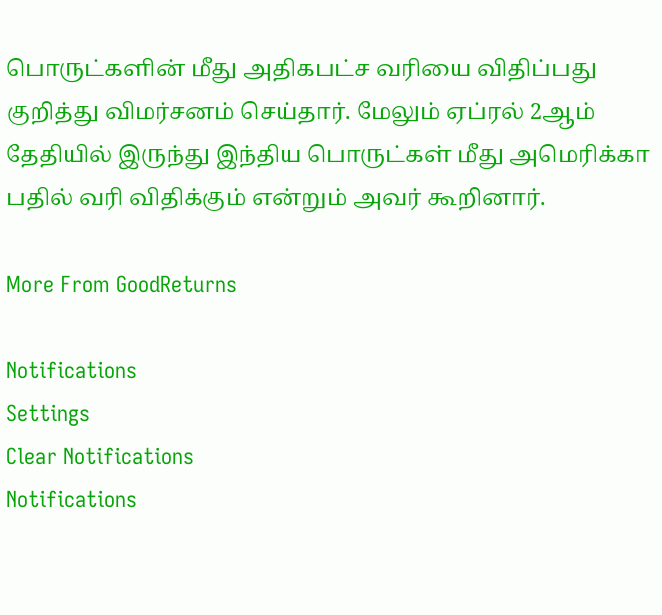பொருட்களின் மீது அதிகபட்ச வரியை விதிப்பது குறித்து விமர்சனம் செய்தார். மேலும் ஏப்ரல் 2ஆம் தேதியில் இருந்து இந்திய பொருட்கள் மீது அமெரிக்கா பதில் வரி விதிக்கும் என்றும் அவர் கூறினார்.

More From GoodReturns

Notifications
Settings
Clear Notifications
Notifications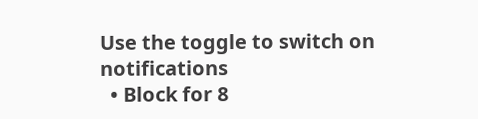Use the toggle to switch on notifications
  • Block for 8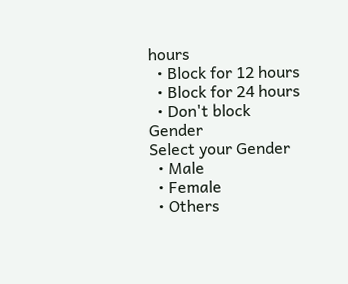hours
  • Block for 12 hours
  • Block for 24 hours
  • Don't block
Gender
Select your Gender
  • Male
  • Female
  • Others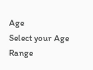Age
Select your Age Range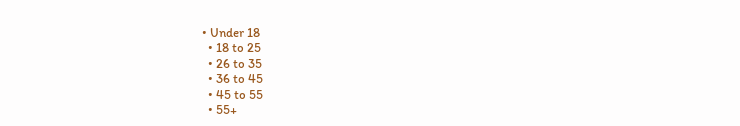• Under 18
  • 18 to 25
  • 26 to 35
  • 36 to 45
  • 45 to 55
  • 55+